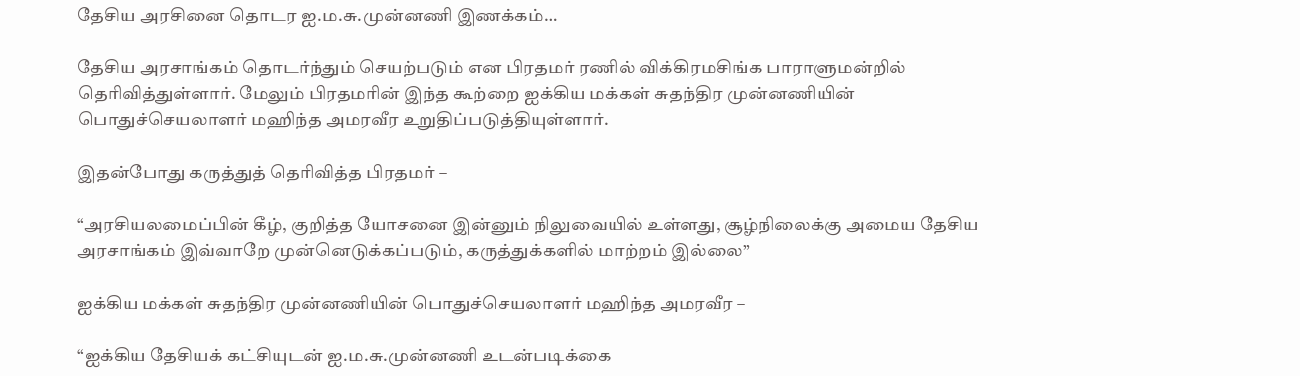தேசிய அரசினை தொடர ஐ.ம.சு.முன்னணி இணக்கம்…

தேசிய அரசாங்கம் தொடர்ந்தும் செயற்படும் என பிரதமர் ரணில் விக்கிரமசிங்க பாராளுமன்றில் தெரிவித்துள்ளார். மேலும் பிரதமரின் இந்த கூற்றை ஐக்கிய மக்கள் சுதந்திர முன்னணியின் பொதுச்செயலாளர் மஹிந்த அமரவீர உறுதிப்படுத்தியுள்ளார்.

இதன்போது கருத்துத் தெரிவித்த பிரதமர் –

“அரசியலமைப்பின் கீழ், குறித்த யோசனை இன்னும் நிலுவையில் உள்ளது, சூழ்நிலைக்கு அமைய தேசிய அரசாங்கம் இவ்வாறே முன்னெடுக்கப்படும், கருத்துக்களில் மாற்றம் இல்லை”

ஐக்கிய மக்கள் சுதந்திர முன்னணியின் பொதுச்செயலாளர் மஹிந்த அமரவீர –

“ஐக்கிய தேசியக் கட்சியுடன் ஐ.ம.சு.முன்னணி உடன்படிக்கை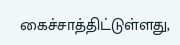கைச்சாத்திட்டுள்ளது,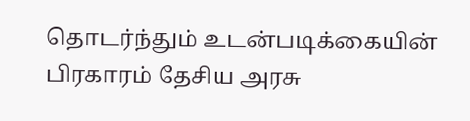தொடர்ந்தும் உடன்படிக்கையின் பிரகாரம் தேசிய அரசு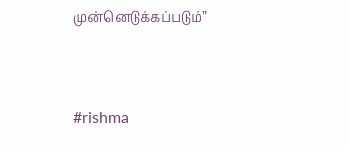முன்னெடுக்கப்படும்”



#rishma